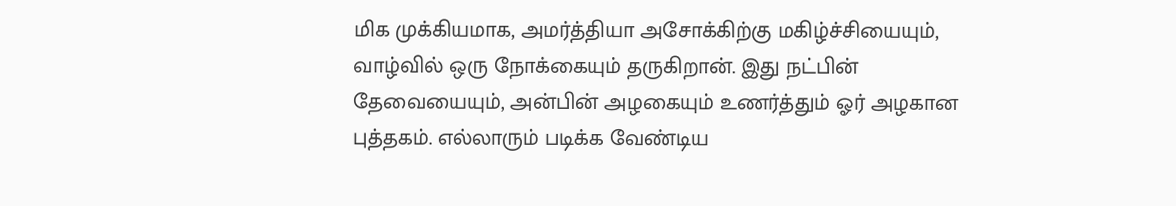மிக முக்கியமாக, அமர்த்தியா அசோக்கிற்கு மகிழ்ச்சியையும், வாழ்வில் ஒரு நோக்கையும் தருகிறான். இது நட்பின் தேவையையும், அன்பின் அழகையும் உணர்த்தும் ஓர் அழகான புத்தகம். எல்லாரும் படிக்க வேண்டிய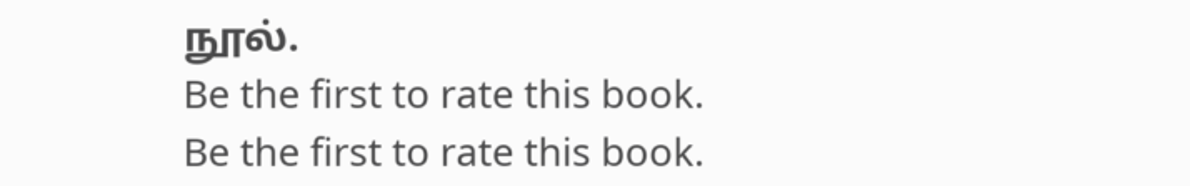நூல்.
Be the first to rate this book.
Be the first to rate this book.